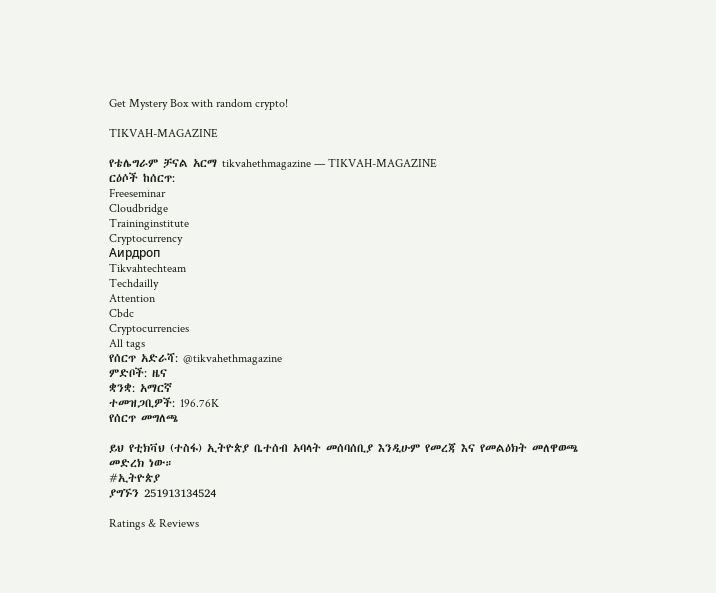Get Mystery Box with random crypto!

TIKVAH-MAGAZINE

የቴሌግራም ቻናል አርማ tikvahethmagazine — TIKVAH-MAGAZINE
ርዕሶች ከሰርጥ:
Freeseminar
Cloudbridge
Traininginstitute
Cryptocurrency
Аирдроп
Tikvahtechteam
Techdailly
Attention
Cbdc
Cryptocurrencies
All tags
የሰርጥ አድራሻ: @tikvahethmagazine
ምድቦች: ዜና
ቋንቋ: አማርኛ
ተመዝጋቢዎች: 196.76K
የሰርጥ መግለጫ

ይህ የቲክቫህ (ተስፋ) ኢትዮጵያ ቤተሰብ አባላት መሰባሰቢያ እንዲሁም የመረጃ እና የመልዕክት መለዋወጫ መድረክ ነው።
#ኢትዮጵያ
ያግኙን 251913134524

Ratings & Reviews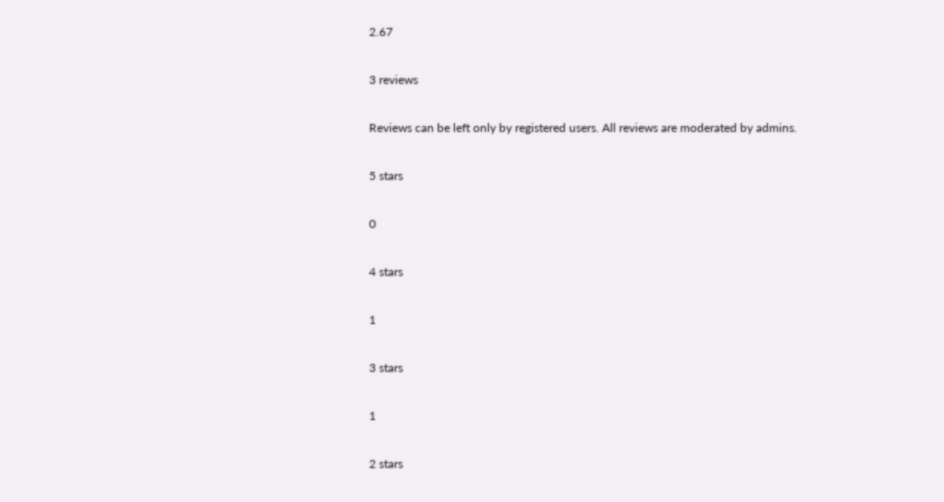2.67

3 reviews

Reviews can be left only by registered users. All reviews are moderated by admins.

5 stars

0

4 stars

1

3 stars

1

2 stars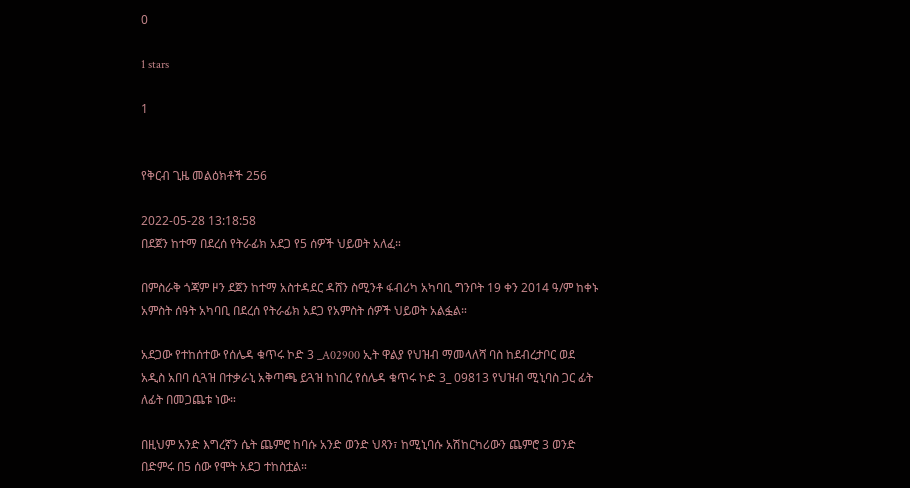0

1 stars

1


የቅርብ ጊዜ መልዕክቶች 256

2022-05-28 13:18:58
በደጀን ከተማ በደረሰ የትራፊክ አደጋ የ5 ሰዎች ህይወት አለፈ።

በምስራቅ ጎጃም ዞን ደጀን ከተማ አስተዳደር ዳሸን ስሚንቶ ፋብሪካ አካባቢ ግንቦት 19 ቀን 2014 ዓ/ም ከቀኑ አምስት ሰዓት አካባቢ በደረሰ የትራፊክ አደጋ የአምስት ሰዎች ህይወት አልፏል።

አደጋው የተከሰተው የሰሌዳ ቁጥሩ ኮድ 3 _A02900 ኢት ዋልያ የህዝብ ማመላለሻ ባስ ከደብረታቦር ወደ አዲስ አበባ ሲጓዝ በተቃራኒ አቅጣጫ ይጓዝ ከነበረ የሰሌዳ ቁጥሩ ኮድ 3_ 09813 የህዝብ ሚኒባስ ጋር ፊት ለፊት በመጋጨቱ ነው።

በዚህም አንድ እግረኛን ሴት ጨምሮ ከባሱ አንድ ወንድ ህጻን፣ ከሚኒባሱ አሽከርካሪውን ጨምሮ 3 ወንድ በድምሩ በ5 ሰው የሞት አደጋ ተከስቷል።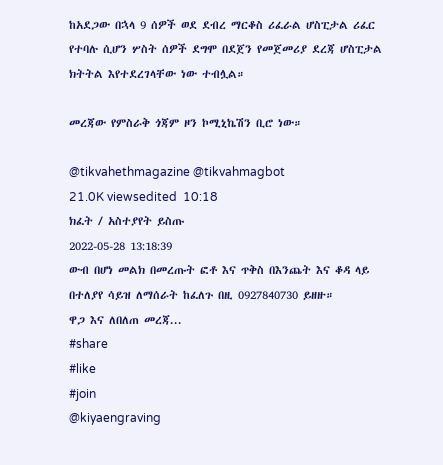ከአደጋው በኋላ 9 ሰዎች ወደ ደብረ ማርቆስ ሪፈራል ሆስፒታል ሪፈር የተባሉ ሲሆን ሦስት ሰዎች ደግሞ በደጀን የመጀመሪያ ደረጃ ሆስፒታል ክትትል እየተደረገላቸው ነው ተብሏል።

መረጃው የምስራቅ ጎጃም ዞን ኮሚኒኬሽን ቢሮ ነው።

@tikvahethmagazine @tikvahmagbot
21.0K viewsedited  10:18
ክፈት / አስተያየት ይስጡ
2022-05-28 13:18:39
ውብ በሆነ መልክ በመረጡት ፎቶ እና ጥቅስ በእንጨት እና ቆዳ ላይ በተለያየ ሳይዝ ለማሰራት ከፈለጉ በዚ 0927840730 ይዘዙ።
ዋጋ እና ለበለጠ መረጃ...
#share
#like
#join
@kiyaengraving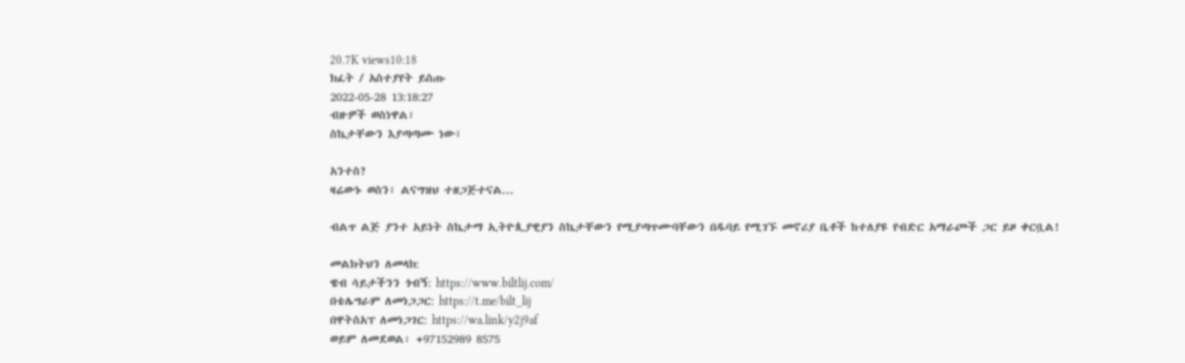20.7K views10:18
ክፈት / አስተያየት ይስጡ
2022-05-28 13:18:27
ብዙዎች ወስነዋል፣
ስኬታቸውን እያጣጣሙ ነው፣

አንተስ?
ዛሬውኑ ወስን፣ ልናግዝህ ተዘጋጅተናል...

ብልጥ ልጅ ያንተ አይነት ስኬታማ ኢትዮጲያዊያን ስኬታቸውን የሚያጣጥሙባቸውን በዱባይ የሚገኙ መኖሪያ ቤቶች ከተለያዩ የብድር አማራጮች ጋር ይዞ ቀርቧል!

መልክትህን ለመላክ:
ዌብ ሳይታችንን ጎብኝ: https://www.biltlij.com/
በቴሌግራም ለመነጋጋር: https://t.me/bilt_lij
በዋትስአፕ ለመነጋገር: https://wa.link/y2j9af
ወይም ለመደወል፡ +97152989 8575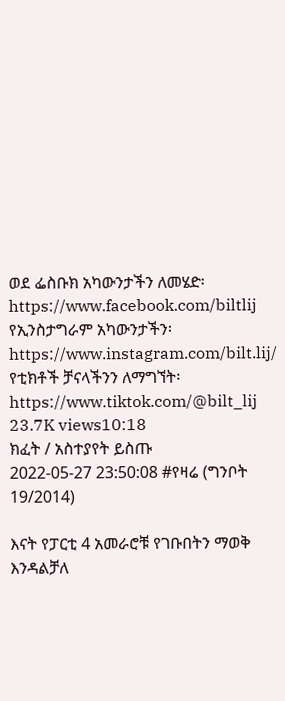ወደ ፌስቡክ አካውንታችን ለመሄድ፡ https://www.facebook.com/biltlij
የኢንስታግራም አካውንታችን፡ https://www.instagram.com/bilt.lij/
የቲክቶች ቻናላችንን ለማግኘት፡ https://www.tiktok.com/@bilt_lij
23.7K views10:18
ክፈት / አስተያየት ይስጡ
2022-05-27 23:50:08 #የዛሬ (ግንቦት 19/2014)

እናት የፓርቲ 4 አመራሮቹ የገቡበትን ማወቅ እንዳልቻለ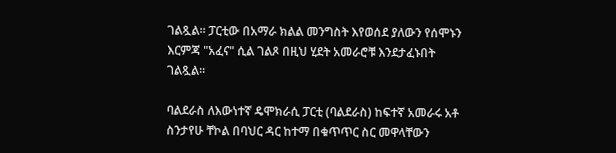ገልጿል። ፓርቲው በአማራ ክልል መንግስት እየወሰደ ያለውን የሰሞኑን እርምጃ "አፈና" ሲል ገልጾ በዚህ ሂደት አመራሮቹ እንደታፈኑበት ገልጿል።

ባልደራስ ለእውነተኛ ዴሞክራሲ ፓርቲ (ባልደራስ) ከፍተኛ አመራሩ አቶ ስንታየሁ ቸኮል በባህር ዳር ከተማ በቁጥጥር ስር መዋላቸውን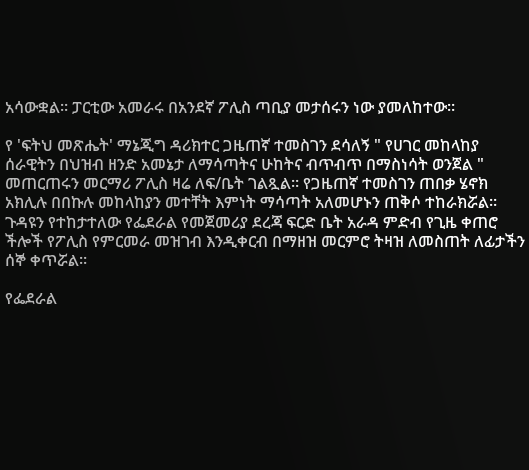አሳውቋል። ፓርቲው አመራሩ በአንደኛ ፖሊስ ጣቢያ መታሰሩን ነው ያመለከተው።

የ 'ፍትህ መጽሔት' ማኔጂግ ዳሪክተር ጋዜጠኛ ተመስገን ደሳለኝ " የሀገር መከላከያ ሰራዊትን በህዝብ ዘንድ አመኔታ ለማሳጣትና ሁከትና ብጥብጥ በማስነሳት ወንጀል " መጠርጠሩን መርማሪ ፖሊስ ዛሬ ለፍ/ቤት ገልጿል። የጋዜጠኛ ተመስገን ጠበቃ ሄኖክ አክሊሉ በበኩሉ መከላከያን መተቸት እምነት ማሳጣት አለመሆኑን ጠቅሶ ተከራክሯል። ጉዳዩን የተከታተለው የፌደራል የመጀመሪያ ደረጃ ፍርድ ቤት አራዳ ምድብ የጊዜ ቀጠሮ ችሎች የፖሊስ የምርመራ መዝገብ እንዲቀርብ በማዘዝ መርምሮ ትዛዝ ለመስጠት ለፊታችን ሰኞ ቀጥሯል።

የፌደራል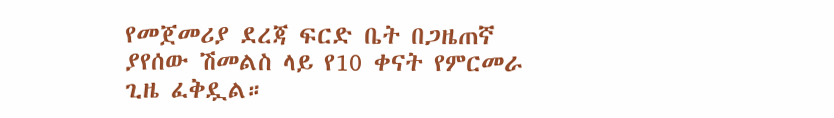የመጀመሪያ ደረጃ ፍርድ ቤት በጋዜጠኛ ያየሰው ሽመልስ ላይ የ10 ቀናት የምርመራ ጊዜ ፈቅዷል።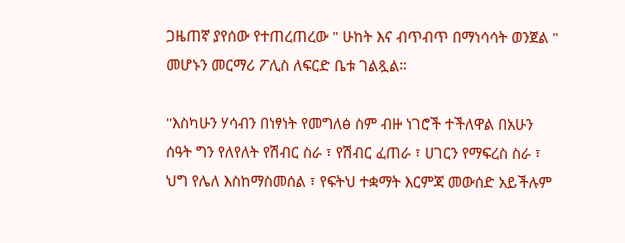ጋዜጠኛ ያየሰው የተጠረጠረው " ሁከት እና ብጥብጥ በማነሳሳት ወንጀል " መሆኑን መርማሪ ፖሊስ ለፍርድ ቤቱ ገልጿል።

''እስካሁን ሃሳብን በነፃነት የመግለፅ ስም ብዙ ነገሮች ተችለዋል በአሁን ሰዓት ግን የለየለት የሽብር ስራ ፣ የሽብር ፈጠራ ፣ ሀገርን የማፍረስ ስራ ፣ ህግ የሌለ እስከማስመሰል ፣ የፍትህ ተቋማት እርምጃ መውሰድ አይችሉም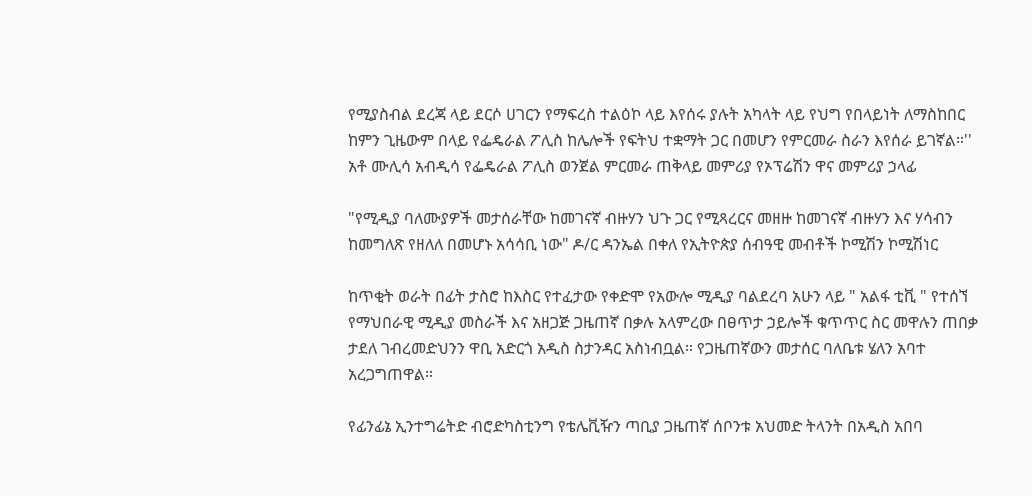የሚያስብል ደረጃ ላይ ደርሶ ሀገርን የማፍረስ ተልዕኮ ላይ እየሰሩ ያሉት አካላት ላይ የህግ የበላይነት ለማስከበር ከምን ጊዜውም በላይ የፌዴራል ፖሊስ ከሌሎች የፍትህ ተቋማት ጋር በመሆን የምርመራ ስራን እየሰራ ይገኛል።'' አቶ ሙሊሳ አብዲሳ የፌዴራል ፖሊስ ወንጀል ምርመራ ጠቅላይ መምሪያ የኦፕሬሽን ዋና መምሪያ ኃላፊ

"የሚዲያ ባለሙያዎች መታሰራቸው ከመገናኛ ብዙሃን ህጉ ጋር የሚጻረርና መዘዙ ከመገናኛ ብዙሃን እና ሃሳብን ከመግለጽ የዘለለ በመሆኑ አሳሳቢ ነው" ዶ/ር ዳንኤል በቀለ የኢትዮጵያ ሰብዓዊ መብቶች ኮሚሽን ኮሚሽነር

ከጥቂት ወራት በፊት ታስሮ ከእስር የተፈታው የቀድሞ የአውሎ ሚዲያ ባልደረባ አሁን ላይ " አልፋ ቲቪ " የተሰኘ የማህበራዊ ሚዲያ መስራች እና አዘጋጅ ጋዜጠኛ በቃሉ አላምረው በፀጥታ ኃይሎች ቁጥጥር ስር መዋሉን ጠበቃ ታደለ ገብረመድህንን ዋቢ አድርጎ አዲስ ስታንዳር አስነብቧል። የጋዜጠኛውን መታሰር ባለቤቱ ሄለን አባተ አረጋግጠዋል።

የፊንፊኔ ኢንተግሬትድ ብሮድካስቲንግ የቴሌቪዥን ጣቢያ ጋዜጠኛ ሰቦንቱ አህመድ ትላንት በአዲስ አበባ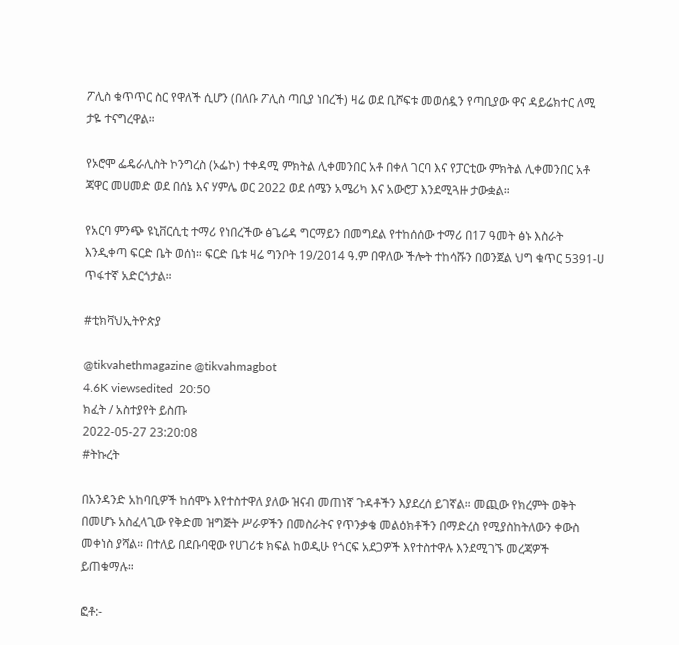ፖሊስ ቁጥጥር ስር የዋለች ሲሆን (በለቡ ፖሊስ ጣቢያ ነበረች) ዛሬ ወደ ቢሾፍቱ መወሰዷን የጣቢያው ዋና ዳይሬክተር ለሚ ታዬ ተናግረዋል።

የኦሮሞ ፌዴራሊስት ኮንግረስ (ኦፌኮ) ተቀዳሚ ምክትል ሊቀመንበር አቶ በቀለ ገርባ እና የፓርቲው ምክትል ሊቀመንበር አቶ ጃዋር መሀመድ ወደ በሰኔ እና ሃምሌ ወር 2022 ወደ ሰሜን አሜሪካ እና አውሮፓ እንደሚጓዙ ታውቋል።

የአርባ ምንጭ ዩኒቨርሲቲ ተማሪ የነበረችው ፅጌሬዳ ግርማይን በመግደል የተከሰሰው ተማሪ በ17 ዓመት ፅኑ እስራት እንዲቀጣ ፍርድ ቤት ወሰነ። ፍርድ ቤቱ ዛሬ ግንቦት 19/2014 ዓ.ም በዋለው ችሎት ተከሳሹን በወንጀል ህግ ቁጥር 5391-ሀ ጥፋተኛ አድርጎታል።

#ቲክቫህኢትዮጵያ

@tikvahethmagazine @tikvahmagbot
4.6K viewsedited  20:50
ክፈት / አስተያየት ይስጡ
2022-05-27 23:20:08
#ትኩረት

በአንዳንድ አከባቢዎች ከሰሞኑ እየተስተዋለ ያለው ዝናብ መጠነኛ ጉዳቶችን እያደረሰ ይገኛል። መጪው የክረምት ወቅት በመሆኑ አስፈላጊው የቅድመ ዝግጅት ሥራዎችን በመስራትና የጥንቃቄ መልዕክቶችን በማድረስ የሚያስከትለውን ቀውስ መቀነስ ያሻል። በተለይ በደቡባዊው የሀገሪቱ ክፍል ከወዲሁ የጎርፍ አደጋዎች እየተስተዋሉ እንደሚገኙ መረጃዎች ይጠቁማሉ።

ፎቶ:-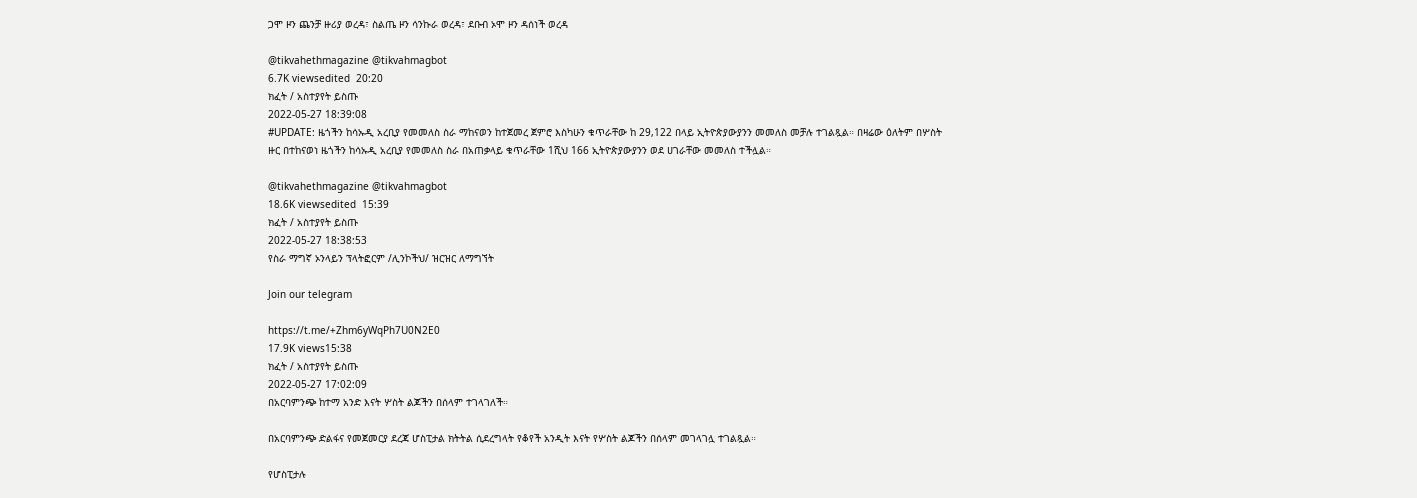ጋሞ ዞን ጨንቻ ዙሪያ ወረዳ፣ ስልጤ ዞን ሳንኩራ ወረዳ፣ ደቡብ ኦሞ ዞን ዳሰነች ወረዳ

@tikvahethmagazine @tikvahmagbot
6.7K viewsedited  20:20
ክፈት / አስተያየት ይስጡ
2022-05-27 18:39:08
#UPDATE: ዜጎችን ከሳኡዲ አረቢያ የመመለስ ስራ ማከናወን ከተጀመረ ጀምሮ እስካሁን ቁጥራቸው ከ 29,122 በላይ ኢትዮጵያውያንን መመለስ መቻሉ ተገልጿል። በዛሬው ዕለትም በሦስት ዙር በተከናወነ ዜጎችን ከሳኡዲ አረቢያ የመመለስ ስራ በአጠቃላይ ቁጥራቸው 1ሺህ 166 ኢትዮጵያውያንን ወደ ሀገራቸው መመለስ ተችሏል።

@tikvahethmagazine @tikvahmagbot
18.6K viewsedited  15:39
ክፈት / አስተያየት ይስጡ
2022-05-27 18:38:53
የስራ ማግኛ ኦንላይን ፕላትፎርም /ሊንኮችህ/ ዝርዝር ለማግኘት

Join our telegram

https://t.me/+Zhm6yWqPh7U0N2E0
17.9K views15:38
ክፈት / አስተያየት ይስጡ
2022-05-27 17:02:09
በአርባምንጭ ከተማ አንድ እናት ሦስት ልጆችን በሰላም ተገላገለች።

በአርባምንጭ ድልፋና የመጀመርያ ደረጃ ሆስፒታል ክትትል ሲደረግላት የቆየች አንዲት እናት የሦስት ልጆችን በሰላም መገላገሏ ተገልጿል።

የሆስፒታሉ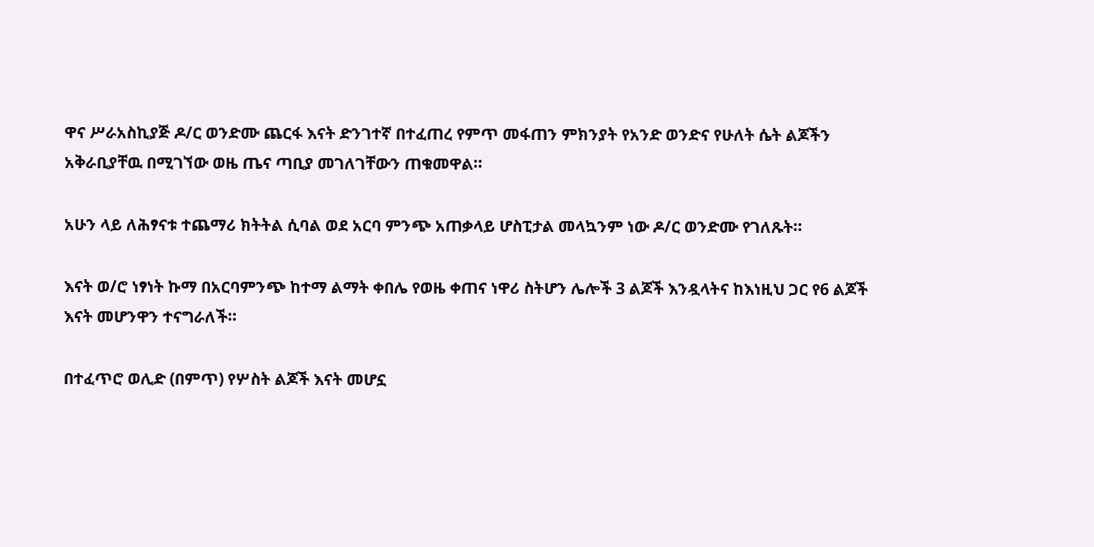ዋና ሥራአስኪያጅ ዶ/ር ወንድሙ ጨርፋ እናት ድንገተኛ በተፈጠረ የምጥ መፋጠን ምክንያት የአንድ ወንድና የሁለት ሴት ልጆችን አቅራቢያቸዉ በሚገኘው ወዜ ጤና ጣቢያ መገለገቸውን ጠቁመዋል።

አሁን ላይ ለሕፃናቱ ተጨማሪ ክትትል ሲባል ወደ አርባ ምንጭ አጠቃላይ ሆስፒታል መላኳንም ነው ዶ/ር ወንድሙ የገለጹት።

እናት ወ/ሮ ነፃነት ኩማ በአርባምንጭ ከተማ ልማት ቀበሌ የወዜ ቀጠና ነዋሪ ስትሆን ሌሎች 3 ልጆች እንዷላትና ከእነዚህ ጋር የ6 ልጆች እናት መሆንዋን ተናግራለች።

በተፈጥሮ ወሊድ (በምጥ) የሦስት ልጆች እናት መሆኗ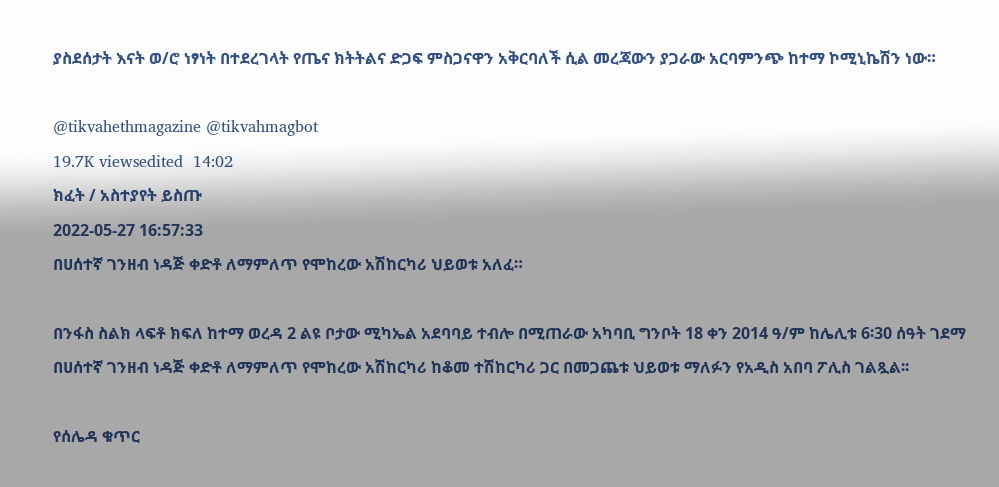ያስደሰታት እናት ወ/ሮ ነፃነት በተደረገላት የጤና ክትትልና ድጋፍ ምስጋናዋን አቅርባለች ሲል መረጃውን ያጋራው አርባምንጭ ከተማ ኮሚኒኬሽን ነው።

@tikvahethmagazine @tikvahmagbot
19.7K viewsedited  14:02
ክፈት / አስተያየት ይስጡ
2022-05-27 16:57:33
በሀሰተኛ ገንዘብ ነዳጅ ቀድቶ ለማምለጥ የሞከረው አሽከርካሪ ህይወቱ አለፈ።

በንፋስ ስልክ ላፍቶ ክፍለ ከተማ ወረዳ 2 ልዩ ቦታው ሚካኤል አደባባይ ተብሎ በሚጠራው አካባቢ ግንቦት 18 ቀን 2014 ዓ/ም ከሌሊቱ 6፡30 ሰዓት ገደማ በሀሰተኛ ገንዘብ ነዳጅ ቀድቶ ለማምለጥ የሞከረው አሽከርካሪ ከቆመ ተሽከርካሪ ጋር በመጋጨቱ ህይወቱ ማለፉን የአዲስ አበባ ፖሊስ ገልጿል፡፡

የሰሌዳ ቁጥር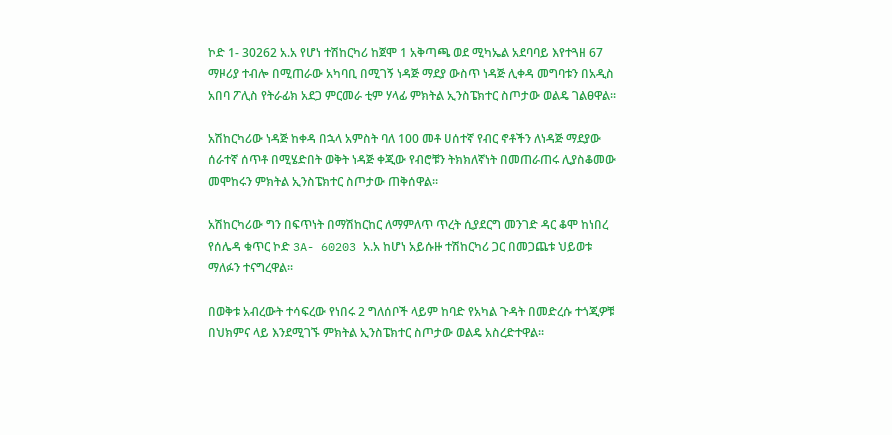ኮድ 1- 30262 አ.አ የሆነ ተሽከርካሪ ከጀሞ 1 አቅጣጫ ወደ ሚካኤል አደባባይ እየተጓዘ 67 ማዞሪያ ተብሎ በሚጠራው አካባቢ በሚገኝ ነዳጅ ማደያ ውስጥ ነዳጅ ሊቀዳ መግባቱን በአዲስ አበባ ፖሊስ የትራፊክ አደጋ ምርመራ ቲም ሃላፊ ምክትል ኢንስፔክተር ስጦታው ወልዴ ገልፀዋል፡፡

አሽከርካሪው ነዳጅ ከቀዳ በኋላ አምስት ባለ 100 መቶ ሀሰተኛ የብር ኖቶችን ለነዳጅ ማደያው ሰራተኛ ሰጥቶ በሚሄድበት ወቅት ነዳጅ ቀጂው የብሮቹን ትክክለኛነት በመጠራጠሩ ሊያስቆመው መሞከሩን ምክትል ኢንስፔክተር ስጦታው ጠቅሰዋል።

አሽከርካሪው ግን በፍጥነት በማሽከርከር ለማምለጥ ጥረት ሲያደርግ መንገድ ዳር ቆሞ ከነበረ የሰሌዳ ቁጥር ኮድ 3A- 60203 አ.አ ከሆነ አይሱዙ ተሽከርካሪ ጋር በመጋጨቱ ህይወቱ ማለፉን ተናግረዋል፡፡

በወቅቱ አብረውት ተሳፍረው የነበሩ 2 ግለሰቦች ላይም ከባድ የአካል ጉዳት በመድረሱ ተጎጂዎቹ በህክምና ላይ እንደሚገኙ ምክትል ኢንስፔክተር ስጦታው ወልዴ አስረድተዋል፡፡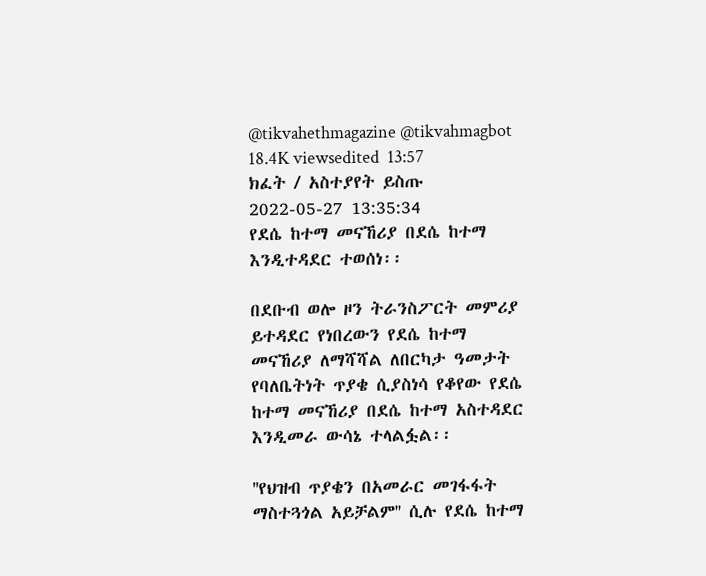@tikvahethmagazine @tikvahmagbot
18.4K viewsedited  13:57
ክፈት / አስተያየት ይስጡ
2022-05-27 13:35:34
የደሴ ከተማ መናኸሪያ በደሴ ከተማ እንዲተዳደር ተወሰነ፡፡

በደቡብ ወሎ ዞን ትራንስፖርት መምሪያ ይተዳደር የነበረውን የደሴ ከተማ መናኸሪያ ለማሻሻል ለበርካታ ዓመታት የባለቤትነት ጥያቄ ሲያስነሳ የቆየው የደሴ ከተማ መናኸሪያ በደሴ ከተማ አስተዳደር እንዲመራ ውሳኔ ተላልፏል፡፡

''የህዝብ ጥያቄን በአመራር መገፋፋት ማስተጓጎል አይቻልም'' ሲሉ የደሴ ከተማ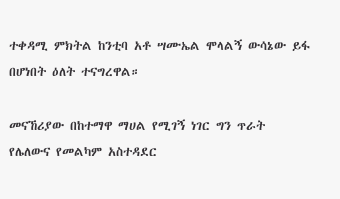ተቀዳሚ ምክትል ከንቲባ አቶ ሣሙኤል ሞላልኝ ውሳኔው ይፋ በሆነበት ዕለት ተናግረዋል።

መናኸሪያው በከተማዋ ማሀል የሚገኝ ነገር ግን ጥራት የሌለውና የመልካም አስተዳደር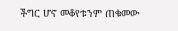ችግር ሆኖ መቆየቱንም ጠቁመው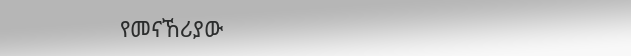የመናኸሪያው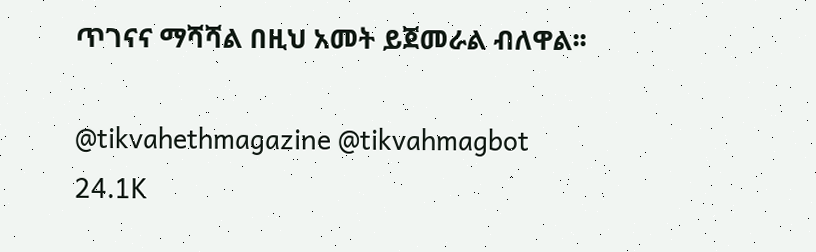ጥገናና ማሻሻል በዚህ አመት ይጀመራል ብለዋል፡፡

@tikvahethmagazine @tikvahmagbot
24.1K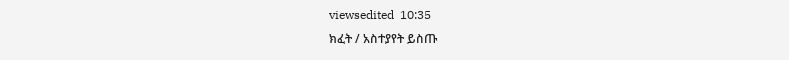viewsedited  10:35
ክፈት / አስተያየት ይስጡ